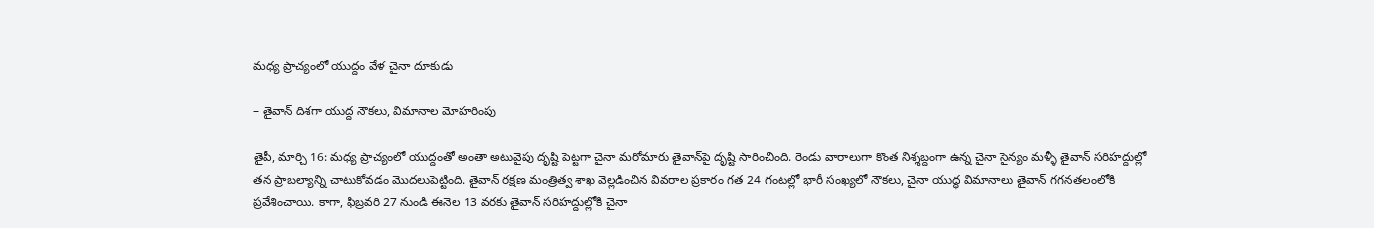మధ్య ప్రాచ్యంలో యుద్దం వేళ చైనా దూకుడు

– తైవాన్ దిశగా యుద్ద నౌకలు, విమానాల మోహరింపు

తైపీ, మార్చి 16: మధ్య ప్రాచ్యంలో యుద్దంతో అంతా అటువైపు దృష్టి పెట్టగా చైనా మరోమారు తైవాన్‌పై దృష్టి సారించింది. రెండు వారాలుగా కొంత నిశ్శబ్దంగా ఉన్న చైనా సైన్యం మళ్ళీ తైవాన్ సరిహద్దుల్లో తన ప్రాబల్యాన్ని చాటుకోవడం మొదలుపెట్టింది. తైవాన్ రక్షణ మంత్రిత్వ శాఖ వెల్లడించిన వివరాల ప్రకారం గత 24 గంటల్లో భారీ సంఖ్యలో నౌకలు, చైనా యుద్ధ విమానాలు తైవాన్ గగనతలంలోకి ప్రవేశించాయి. కాగా, ఫిబ్రవరి 27 నుండి ఈనెల 13 వరకు తైవాన్ సరిహద్దుల్లోకి చైనా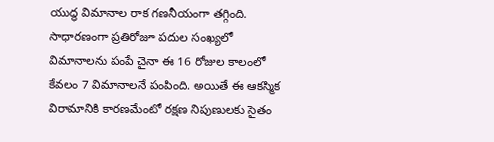యుద్ధ విమానాల రాక గణనీయంగా తగ్గింది. సాధారణంగా ప్రతిరోజూ పదుల సంఖ్యలో విమానాలను పంపే చైనా ఈ 16 రోజుల కాలంలో కేవలం 7 విమానాలనే పంపింది. అయితే ఈ ఆకస్మిక విరామానికి కారణమేంటో రక్షణ నిపుణులకు సైతం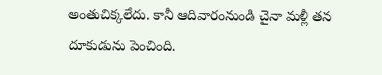అంతుచిక్కలేదు. కానీ ఆదివారంనుండి చైనా మళ్లీ తన దూకుడును పెంచింది.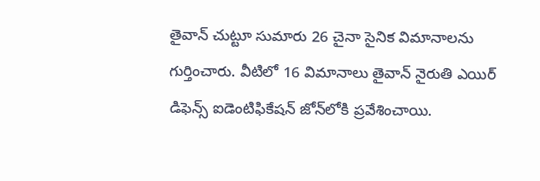తైవాన్ చుట్టూ సుమారు 26 చైనా సైనిక విమానాలను గుర్తించారు. వీటిలో 16 విమానాలు తైవాన్ నైరుతి ఎయిర్ డిఫెన్స్ ఐడెంటిఫికేషన్ జోన్‌లోకి ప్రవేశించాయి.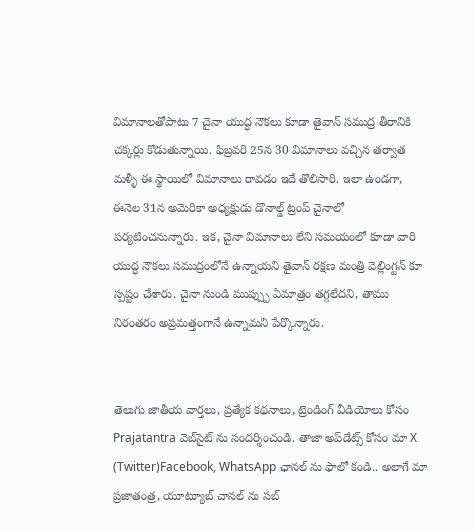విమానాలతోపాటు 7 చైనా యుద్ధ నౌకలు కూడా తైవాన్ సముద్ర తీరానికి చక్కర్లు కొడుతున్నాయి. ఫిబ్రవరి 25న 30 విమానాలు వచ్చిన తర్వాత మళ్ళీ ఈ స్థాయిలో విమానాలు రావడం ఇదే తొలిసారి. ఇలా ఉండగా, ఈనెల 31న అమెరికా అధ్యక్షుడు డొనాల్డ్ ట్రంప్ చైనాలో పర్యటించనున్నారు. ఇక, చైనా విమానాలు లేని సమయంలో కూడా వారి యుద్ధ నౌకలు సముద్రంలోనే ఉన్నాయని తైవాన్ రక్షణ మంత్రి వెల్లింగ్టన్ కూ స్పష్టం చేశారు. చైనా నుండి ముప్ప్పు ఏమాత్రం తగ్గలేదని, తాము నిరంతరం అప్రమత్తంగానే ఉన్నామని పేర్కొన్నారు.


తెలుగు జాతీయ వార్తలు, ప్రత్యేక కథనాలు, ట్రెండింగ్ వీడియోలు కోసం Prajatantra వెబ్‌సైట్ ను సందర్శించండి. తాజా అప్‌డేట్స్ కోసం మా X (Twitter)Facebook, WhatsApp ఛానల్ ను ఫాలో కండి.. అలాగే మా ప్రజాతంత్ర, యూట్యూబ్ చానల్ ను సబ్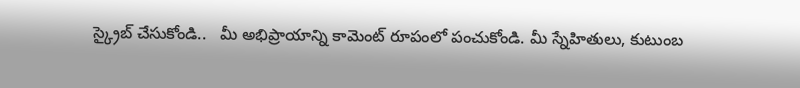స్క్రైబ్ చేసుకోండి..   మీ అభిప్రాయాన్ని కామెంట్ రూపంలో పంచుకోండి. మీ స్నేహితులు, కుటుంబ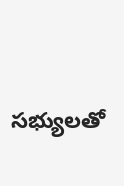సభ్యులతో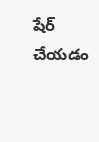షేర్ చేయడం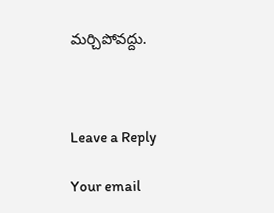మర్చిపోవద్దు.



Leave a Reply

Your email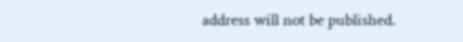address will not be published.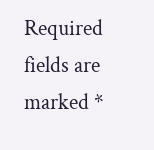Required fields are marked *